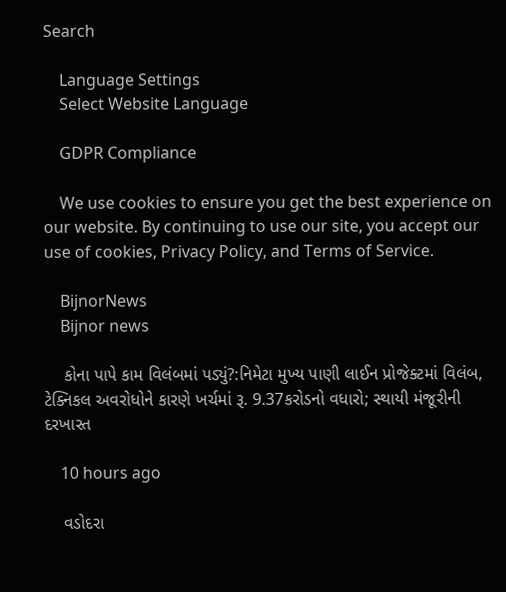Search

    Language Settings
    Select Website Language

    GDPR Compliance

    We use cookies to ensure you get the best experience on our website. By continuing to use our site, you accept our use of cookies, Privacy Policy, and Terms of Service.

    BijnorNews
    Bijnor news

    કોના પાપે કામ વિલંબમાં પડ્યું?:નિમેટા મુખ્ય પાણી લાઈન પ્રોજેક્ટમાં વિલંબ, ટેક્નિકલ અવરોધોને કારણે ખર્ચમાં રૂ. 9.37કરોડનો વધારો; સ્થાયી મંજૂરીની દરખાસ્ત

    10 hours ago

    વડોદરા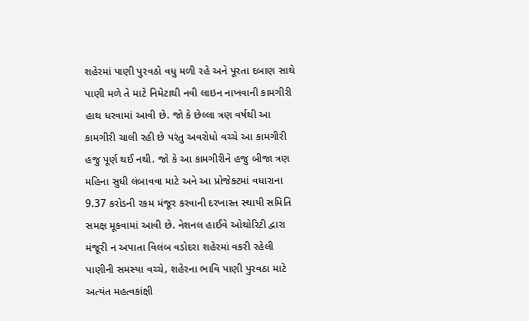શહેરમાં પાણી પુરવઠો વધુ મળી રહે અને પૂરતા દબાણ સાથે પાણી મળે તે માટે નિમેટાથી નવી લાઇન નાખવાની કામગીરી હાથ ધરવામાં આવી છે. જો કે છેલ્લા ત્રણ વર્ષથી આ કામગીરી ચાલી રહી છે પરંતુ અવરોધો વચ્ચે આ કામગીરી હજુ પૂર્ણ થઈ નથી. જો કે આ કામગીરીને હજુ બીજા ત્રણ મહિના સુધી લંબાવવા માટે અને આ પ્રોજેક્ટમાં વધારાના 9.37 કરોડની રકમ મંજૂર કરવાની દરખાસ્ત સ્થાયી સમિતિ સમક્ષ મૂકવામાં આવી છે. નેશનલ હાઈવે ઓથોરિટી દ્વારા મંજૂરી ન અપાતા વિલંબ વડોદરા શહેરમાં વકરી રહેલી પાણીની સમસ્યા વચ્ચે, શહેરના ભાવિ પાણી પુરવઠા માટે અત્યંત મહત્વકાંક્ષી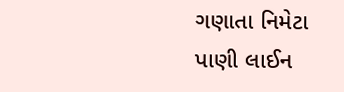ગણાતા નિમેટા પાણી લાઈન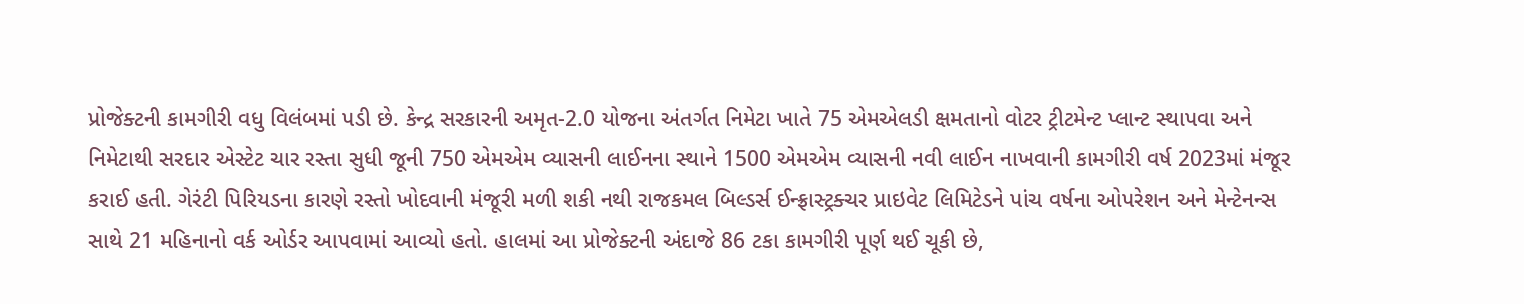પ્રોજેક્ટની કામગીરી વધુ વિલંબમાં પડી છે. કેન્દ્ર સરકારની અમૃત-2.0 યોજના અંતર્ગત નિમેટા ખાતે 75 એમએલડી ક્ષમતાનો વોટર ટ્રીટમેન્ટ પ્લાન્ટ સ્થાપવા અને નિમેટાથી સરદાર એસ્ટેટ ચાર રસ્તા સુધી જૂની 750 એમએમ વ્યાસની લાઈનના સ્થાને 1500 એમએમ વ્યાસની નવી લાઈન નાખવાની કામગીરી વર્ષ 2023માં મંજૂર કરાઈ હતી. ગેરંટી પિરિયડના કારણે રસ્તો ખોદવાની મંજૂરી મળી શકી નથી રાજકમલ બિલ્ડર્સ ઈન્ફ્રાસ્ટ્રક્ચર પ્રાઇવેટ લિમિટેડને પાંચ વર્ષના ઓપરેશન અને મેન્ટેનન્સ સાથે 21 મહિનાનો વર્ક ઓર્ડર આપવામાં આવ્યો હતો. હાલમાં આ પ્રોજેક્ટની અંદાજે 86 ટકા કામગીરી પૂર્ણ થઈ ચૂકી છે,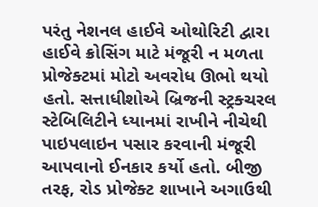પરંતુ નેશનલ હાઈવે ઓથોરિટી દ્વારા હાઈવે ક્રોસિંગ માટે મંજૂરી ન મળતા પ્રોજેક્ટમાં મોટો અવરોધ ઊભો થયો હતો. સત્તાધીશોએ બ્રિજની સ્ટ્રક્ચરલ સ્ટેબિલિટીને ધ્યાનમાં રાખીને નીચેથી પાઇપલાઇન પસાર કરવાની મંજૂરી આપવાનો ઈનકાર કર્યો હતો. બીજી તરફ, રોડ પ્રોજેક્ટ શાખાને અગાઉથી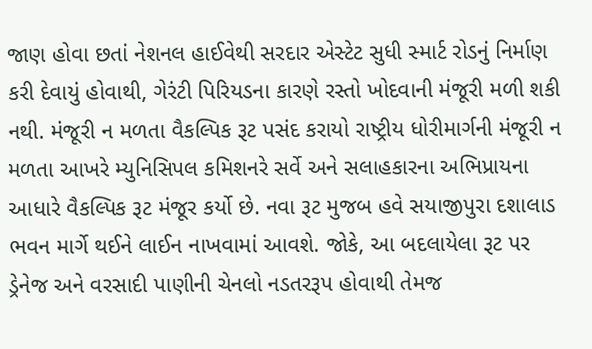જાણ હોવા છતાં નેશનલ હાઈવેથી સરદાર એસ્ટેટ સુધી સ્માર્ટ રોડનું નિર્માણ કરી દેવાયું હોવાથી, ગેરંટી પિરિયડના કારણે રસ્તો ખોદવાની મંજૂરી મળી શકી નથી. મંજૂરી ન મળતા વૈકલ્પિક રૂટ પસંદ કરાયો રાષ્ટ્રીય ધોરીમાર્ગની મંજૂરી ન મળતા આખરે મ્યુનિસિપલ કમિશનરે સર્વે અને સલાહકારના અભિપ્રાયના આધારે વૈકલ્પિક રૂટ મંજૂર કર્યો છે. નવા રૂટ મુજબ હવે સયાજીપુરા દશાલાડ ભવન માર્ગે થઈને લાઈન નાખવામાં આવશે. જોકે, આ બદલાયેલા રૂટ પર ડ્રેનેજ અને વરસાદી પાણીની ચેનલો નડતરરૂપ હોવાથી તેમજ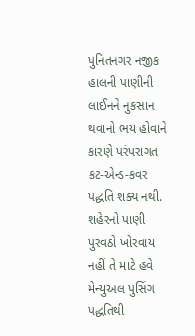પુનિતનગર નજીક હાલની પાણીની લાઈનને નુકસાન થવાનો ભય હોવાને કારણે પરંપરાગત કટ-એન્ડ-કવર પદ્ધતિ શક્ય નથી. શહેરનો પાણી પુરવઠો ખોરવાય નહીં તે માટે હવે મેન્યુઅલ પુસિંગ પદ્ધતિથી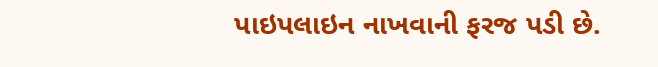પાઇપલાઇન નાખવાની ફરજ પડી છે.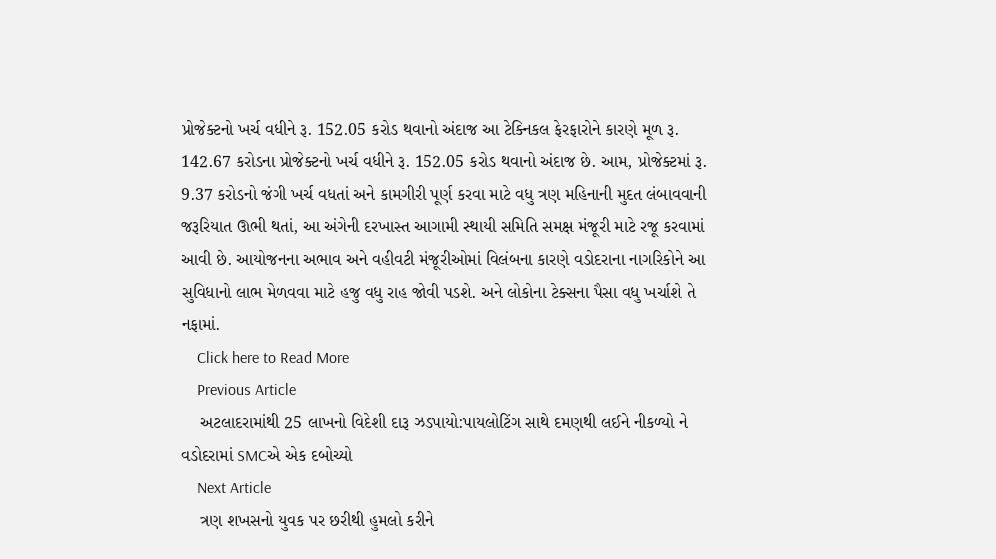પ્રોજેક્ટનો ખર્ચ વધીને રૂ. 152.05 કરોડ થવાનો અંદાજ આ ટેક્નિકલ ફેરફારોને કારણે મૂળ રૂ. 142.67 કરોડના પ્રોજેક્ટનો ખર્ચ વધીને રૂ. 152.05 કરોડ થવાનો અંદાજ છે. આમ, પ્રોજેક્ટમાં રૂ. 9.37 કરોડનો જંગી ખર્ચ વધતાં અને કામગીરી પૂર્ણ કરવા માટે વધુ ત્રણ મહિનાની મુદત લંબાવવાની જરૂરિયાત ઊભી થતાં, આ અંગેની દરખાસ્ત આગામી સ્થાયી સમિતિ સમક્ષ મંજૂરી માટે રજૂ કરવામાં આવી છે. આયોજનના અભાવ અને વહીવટી મંજૂરીઓમાં વિલંબના કારણે વડોદરાના નાગરિકોને આ સુવિધાનો લાભ મેળવવા માટે હજુ વધુ રાહ જોવી પડશે. અને લોકોના ટેક્સના પૈસા વધુ ખર્ચાશે તે નફામાં.
    Click here to Read More
    Previous Article
    અટલાદરામાંથી 25 લાખનો વિદેશી દારૂ ઝડપાયો:પાયલોટિંગ સાથે દમણથી લઈને નીકળ્યો ને વડોદરામાં SMCએ એક દબોચ્યો
    Next Article
    ત્રણ શખસનો યુવક પર છરીથી હુમલો કરીને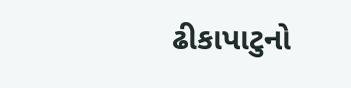ઢીકાપાટુનો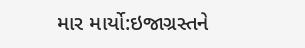માર માર્યો:ઇજાગ્રસ્તને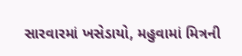સારવારમાં ખસેડાયો, મહુવામાં મિત્રની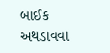બાઈક અથડાવવા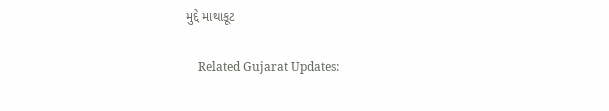મુદ્દે માથાકૂટ

    Related Gujarat Updates: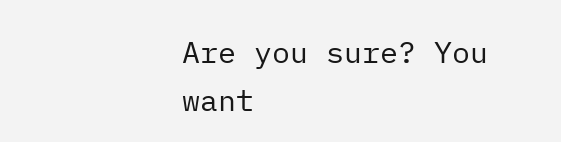Are you sure? You want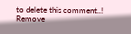to delete this comment..! Remove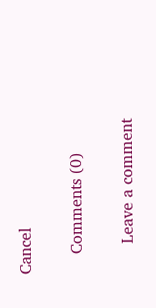Cancel

    Comments (0)

      Leave a comment